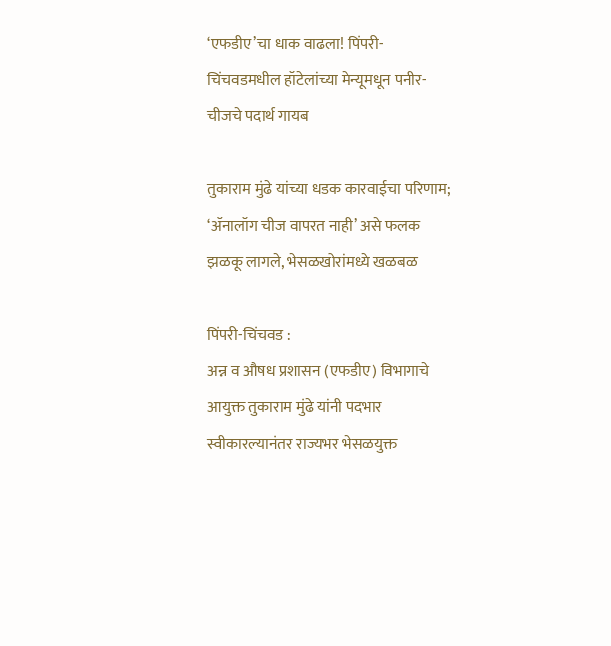‘एफडीए’चा धाक वाढला! पिंपरी-चिंचवडमधील हॉटेलांच्या मेन्यूमधून पनीर-चीजचे पदार्थ गायब

तुकाराम मुंढे यांच्या धडक कारवाईचा परिणाम; ‘ॲनालॉग चीज वापरत नाही’ असे फलक झळकू लागले, भेसळखोरांमध्ये खळबळ

पिंपरी-चिंचवड :
अन्न व औषध प्रशासन (एफडीए) विभागाचे आयुक्त तुकाराम मुंढे यांनी पदभार स्वीकारल्यानंतर राज्यभर भेसळयुक्त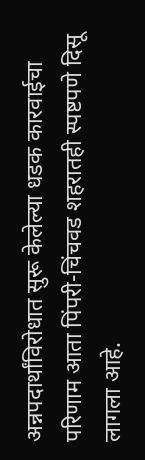अन्नपदार्थांविरोधात सुरू केलेल्या धडक कारवाईचा परिणाम आता पिंपरी-चिंचवड शहरातही स्पष्टपणे दिसू लागला आहे.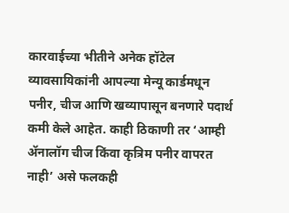कारवाईच्या भीतीने अनेक हॉटेल व्यावसायिकांनी आपल्या मेन्यू कार्डमधून पनीर, चीज आणि खव्यापासून बनणारे पदार्थ कमी केले आहेत. काही ठिकाणी तर ‘आम्ही ॲनालॉग चीज किंवा कृत्रिम पनीर वापरत नाही’ असे फलकही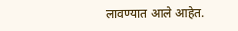लावण्यात आले आहेत.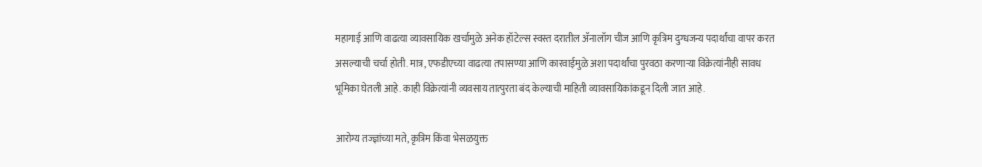महागाई आणि वाढत्या व्यावसायिक खर्चामुळे अनेक हॉटेल्स स्वस्त दरातील ॲनालॉग चीज आणि कृत्रिम दुग्धजन्य पदार्थांचा वापर करत असल्याची चर्चा होती. मात्र, एफडीएच्या वाढत्या तपासण्या आणि कारवाईमुळे अशा पदार्थांचा पुरवठा करणाऱ्या विक्रेत्यांनीही सावध भूमिका घेतली आहे. काही विक्रेत्यांनी व्यवसाय तात्पुरता बंद केल्याची माहिती व्यावसायिकांकडून दिली जात आहे.

आरोग्य तज्ज्ञांच्या मते, कृत्रिम किंवा भेसळयुक्त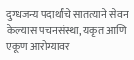दुग्धजन्य पदार्थांचे सातत्याने सेवन केल्यास पचनसंस्था, यकृत आणि एकूण आरोग्यावर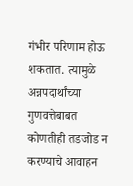गंभीर परिणाम होऊ शकतात. त्यामुळे अन्नपदार्थांच्या गुणवत्तेबाबत कोणतीही तडजोड न करण्याचे आवाहन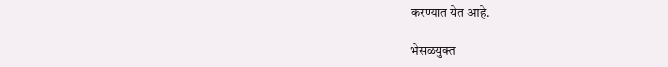करण्यात येत आहे.

भेसळयुक्त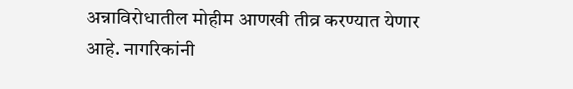अन्नाविरोधातील मोहीम आणखी तीव्र करण्यात येणार आहे. नागरिकांनी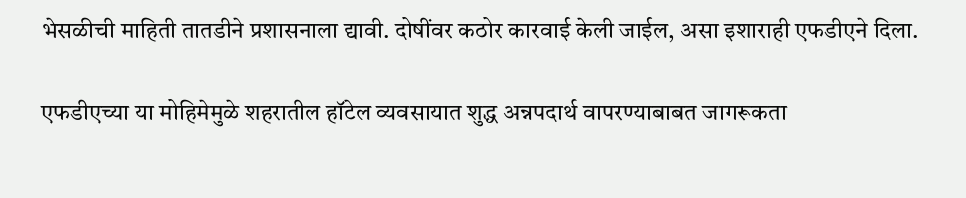भेसळीची माहिती तातडीने प्रशासनाला द्यावी. दोषींवर कठोर कारवाई केली जाईल, असा इशाराही एफडीएने दिला.

एफडीएच्या या मोहिमेमुळे शहरातील हॉटेल व्यवसायात शुद्ध अन्नपदार्थ वापरण्याबाबत जागरूकता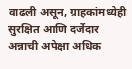वाढली असून, ग्राहकांमध्येही सुरक्षित आणि दर्जेदार अन्नाची अपेक्षा अधिक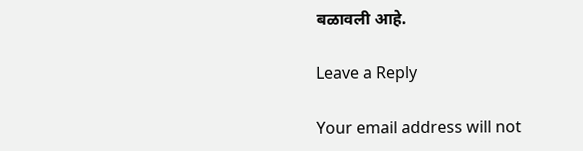बळावली आहे.

Leave a Reply

Your email address will not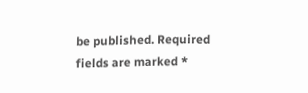be published. Required fields are marked *